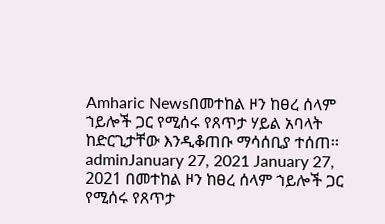Amharic Newsበመተከል ዞን ከፀረ ሰላም ኀይሎች ጋር የሚሰሩ የጸጥታ ሃይል አባላት ከድርጊታቸው እንዲቆጠቡ ማሳሰቢያ ተሰጠ፡፡adminJanuary 27, 2021 January 27, 2021 በመተከል ዞን ከፀረ ሰላም ኀይሎች ጋር የሚሰሩ የጸጥታ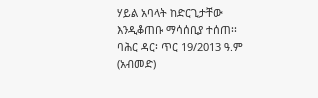ሃይል አባላት ከድርጊታቸው እንዲቆጠቡ ማሳሰቢያ ተሰጠ፡፡ ባሕር ዳር፡ ጥር 19/2013 ዓ.ም (አብመድ)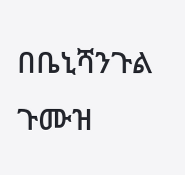በቤኒሻንጉል ጉሙዝ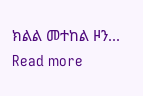ክልል መተከል ዞን... Read more